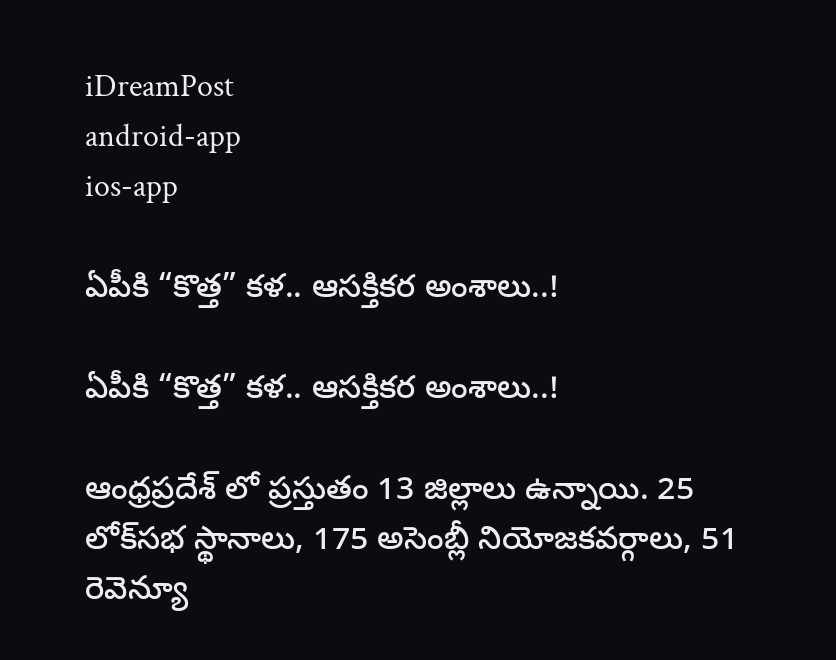iDreamPost
android-app
ios-app

ఏపీకి “కొత్త” క‌ళ.. ఆస‌క్తిక‌ర అంశాలు..!

ఏపీకి “కొత్త” క‌ళ.. ఆస‌క్తిక‌ర అంశాలు..!

ఆంధ్ర‌ప్ర‌దేశ్ లో ప్ర‌స్తుతం 13 జిల్లాలు ఉన్నాయి. 25 లోక్‌సభ స్థానాలు, 175 అసెంబ్లీ నియోజకవర్గాలు, 51 రెవెన్యూ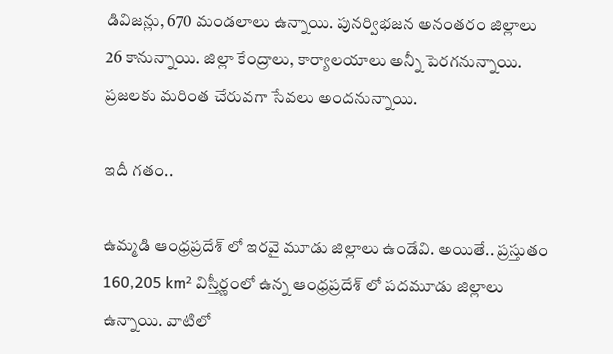డివిజన్లు, 670 మండలాలు ఉన్నాయి. పున‌ర్విభ‌జ‌న అనంత‌రం జిల్లాలు 26 కానున్నాయి. జిల్లా కేంద్రాలు, కార్యాల‌యాలు అన్నీ పెర‌గ‌నున్నాయి. ప్ర‌జ‌ల‌కు మ‌రింత చేరువ‌గా సేవ‌లు అంద‌నున్నాయి.

ఇదీ గ‌తం..

ఉమ్మ‌డి ఆంధ్ర‌ప్ర‌దేశ్ లో ఇర‌వై మూడు జిల్లాలు ఉండేవి. అయితే.. ప్ర‌స్తుతం 160,205 km² విస్తీర్ణంలో ఉన్న ఆంధ్ర‌ప్ర‌దేశ్ లో ప‌ద‌మూడు జిల్లాలు ఉన్నాయి. వాటిలో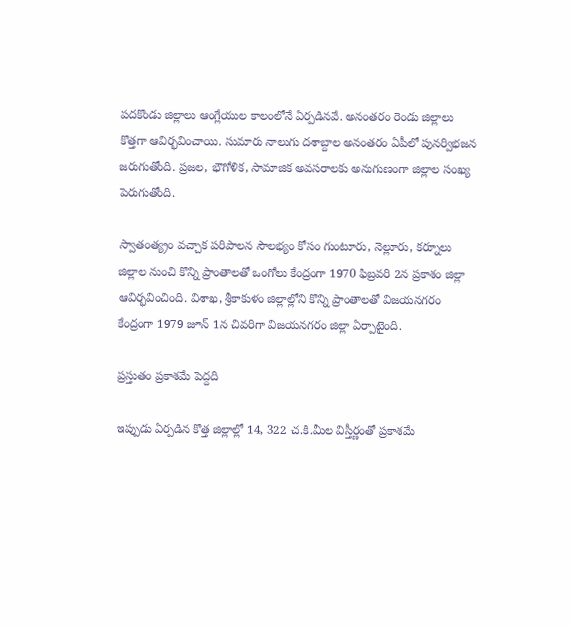ప‌ద‌కొండు జిల్లాలు ఆంగ్లేయుల కాలంలోనే ఏర్ప‌డిన‌వే. అనంత‌రం రెండు జిల్లాలు కొత్త‌గా ఆవిర్భ‌వించాయి. సుమారు నాలుగు ద‌శాబ్దాల అనంత‌రం ఏపీలో పున‌ర్విభ‌జ‌న జ‌రుగుతోంది. ప్ర‌జ‌ల‌, భౌగోళిక, సామాజిక‌ అవ‌స‌రాల‌కు అనుగుణంగా జిల్లాల సంఖ్య పెరుగుతోంది.

స్వాతంత్య్రం వచ్చాక పరిపాలన సౌలభ్యం కోసం గుంటూరు, నెల్లూరు, కర్నూలు జిల్లాల నుంచి కొన్ని ప్రాంతాలతో ఒంగోలు కేంద్రంగా 1970 ఫిబ్రవరి 2న ప్రకాశం జిల్లా ఆవిర్భవించింది. విశాఖ, శ్రీకాకుళం జిల్లాల్లోని కొన్ని ప్రాంతాలతో విజయనగరం కేంద్రంగా 1979 జూన్‌ 1న చివరిగా విజయనగరం జిల్లా ఏర్పాటైంది.

ప్ర‌స్తుతం ప్ర‌కాశ‌మే పెద్ద‌ది

ఇప్పుడు ఏర్ప‌డిన కొత్త జిల్లాల్లో 14, 322 చ.కి.మీల విస్తీర్ణంతో ప్ర‌కాశమే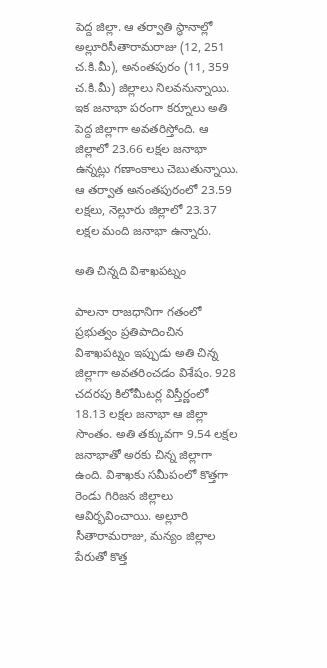పెద్ద జిల్లా. ఆ త‌ర్వాతి స్థానాల్లో అల్లూరిసీతారామరాజు (12, 251 చ.కి.మీ), అనంతపురం (11, 359 చ.కి.మీ) జిల్లాలు నిల‌వ‌నున్నాయి. ఇక జ‌నాభా ప‌రంగా కర్నూలు అతి పెద్ద జిల్లాగా అవ‌త‌రిస్తోంది. ఆ జిల్లాలో 23.66 ల‌క్ష‌ల జ‌నాభా ఉన్న‌ట్లు గ‌ణాంకాలు చెబుతున్నాయి. ఆ త‌ర్వాత అనంత‌పురంలో 23.59 ల‌క్ష‌లు, నెల్లూరు జిల్లాలో 23.37 ల‌క్ష‌ల మంది జ‌నాభా ఉన్నారు.

అతి చిన్న‌ది విశాఖ‌ప‌ట్నం

పాల‌నా రాజ‌ధానిగా గ‌తంలో ప్ర‌భుత్వం ప్ర‌తిపాదించిన విశాఖ‌ప‌ట్నం ఇప్పుడు అతి చిన్న జిల్లాగా అవత‌రించ‌డం విశేషం. 928 చదరపు కిలోమీటర్ల విస్తీర్ణంలో 18.13 ల‌క్ష‌ల జనాభా ఆ జిల్లా సొంతం. అతి తక్కువగా 9.54 లక్షల జనాభాతో అరకు చిన్న జిల్లాగా ఉంది. విశాఖ‌కు స‌మీపంలో కొత్త‌గా రెండు గిరిజన జిల్లాలు ఆవిర్భ‌వించాయి. అల్లూరి సీతారామ‌రాజు, మన్యం జిల్లాల పేరుతో కొత్త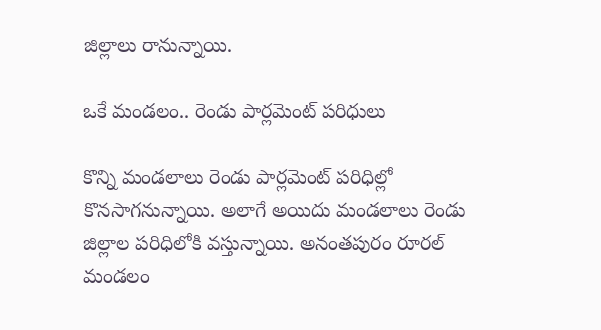జిల్లాలు రానున్నాయి.

ఒకే మండ‌లం.. రెండు పార్ల‌మెంట్ ప‌రిధులు

కొన్ని మండలాలు రెండు పార్లమెంట్ ప‌రిధిల్లో కొన‌సాగ‌నున్నాయి. అలాగే అయిదు మండ‌లాలు రెండు జిల్లాల పరిధిలోకి వ‌స్తున్నాయి. అనంతపురం రూరల్‌ మండలం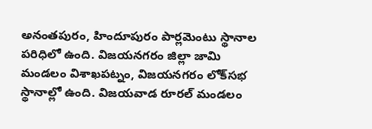అనంతపురం, హిందూపురం పార్లమెంటు స్థానాల పరిధిలో ఉంది. విజయనగరం జిల్లా జామి మండలం విశాఖపట్నం, విజయనగరం లోక్‌సభ స్థానాల్లో ఉంది. విజయవాడ రూరల్‌ మండలం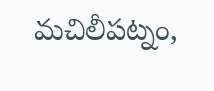మచిలీపట్నం,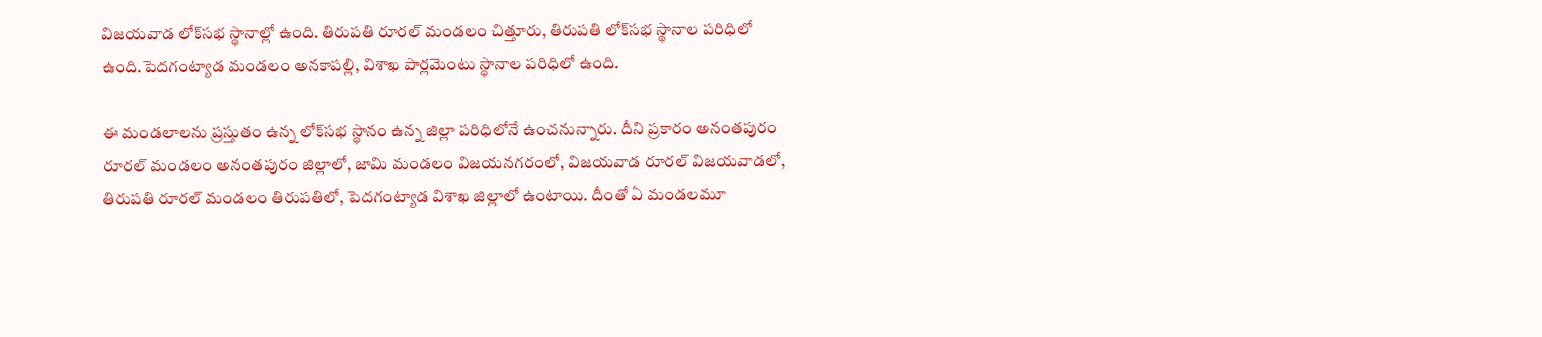విజయవాడ లోక్‌సభ స్థానాల్లో ఉంది. తిరుపతి రూరల్‌ మండలం చిత్తూరు, తిరుపతి లోక్‌సభ స్థానాల పరిధిలో ఉంది.పెదగంట్యాడ మండలం అనకాపల్లి, విశాఖ పార్లమెంటు స్థానాల పరిధిలో ఉంది.

ఈ మండలాలను ప్రస్తుతం ఉన్న లోక్‌సభ స్థానం ఉన్న జిల్లా పరిధిలోనే ఉంచనున్నారు. దీని ప్రకారం అనంతపురం రూరల్‌ మండలం అనంతపురం జిల్లాలో, జామి మండలం విజయనగరంలో, విజయవాడ రూరల్‌ విజయవాడలో, తిరుపతి రూరల్‌ మండలం తిరుపతిలో, పెదగంట్యాడ విశాఖ జిల్లాలో ఉంటాయి. దీంతో ఏ మండలమూ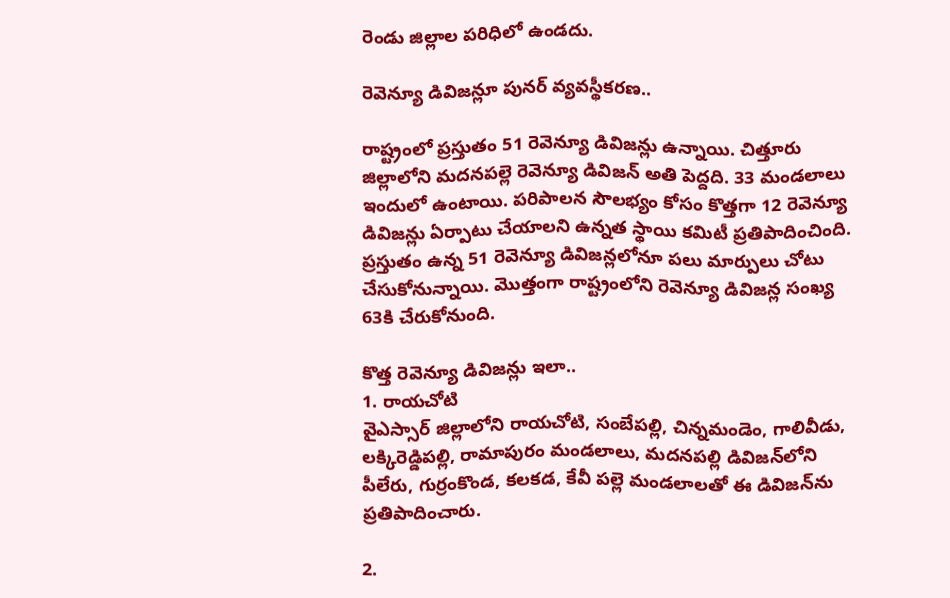రెండు జిల్లాల పరిధిలో ఉండదు.

రెవెన్యూ డివిజన్లూ పునర్‌ వ్యవస్థీకరణ..

రాష్ట్రంలో ప్రస్తుతం 51 రెవెన్యూ డివిజన్లు ఉన్నాయి. చిత్తూరు జిల్లాలోని మదనపల్లె రెవెన్యూ డివిజన్‌ అతి పెద్దది. 33 మండలాలు ఇందులో ఉంటాయి. పరిపాలన సౌలభ్యం కోసం కొత్తగా 12 రెవెన్యూ డివిజన్లు ఏర్పాటు చేయాలని ఉన్నత స్థాయి కమిటీ ప్రతిపాదించింది. ప్రస్తుతం ఉన్న 51 రెవెన్యూ డివిజన్లలోనూ పలు మార్పులు చోటు చేసుకోనున్నాయి. మొత్తంగా రాష్ట్రంలోని రెవెన్యూ డివిజన్ల సంఖ్య 63కి చేరుకోనుంది.

కొత్త రెవెన్యూ డివిజన్లు ఇలా..
1. రాయచోటి
వైఎస్సార్‌ జిల్లాలోని రాయచోటి, సంబేపల్లి, చిన్నమండెం, గాలివీడు, లక్కిరెడ్డిపల్లి, రామాపురం మండలాలు, మదనపల్లి డివిజన్‌లోని పీలేరు, గుర్రంకొండ, కలకడ, కేవీ పల్లె మండలాలతో ఈ డివిజన్‌ను ప్రతిపాదించారు.

2.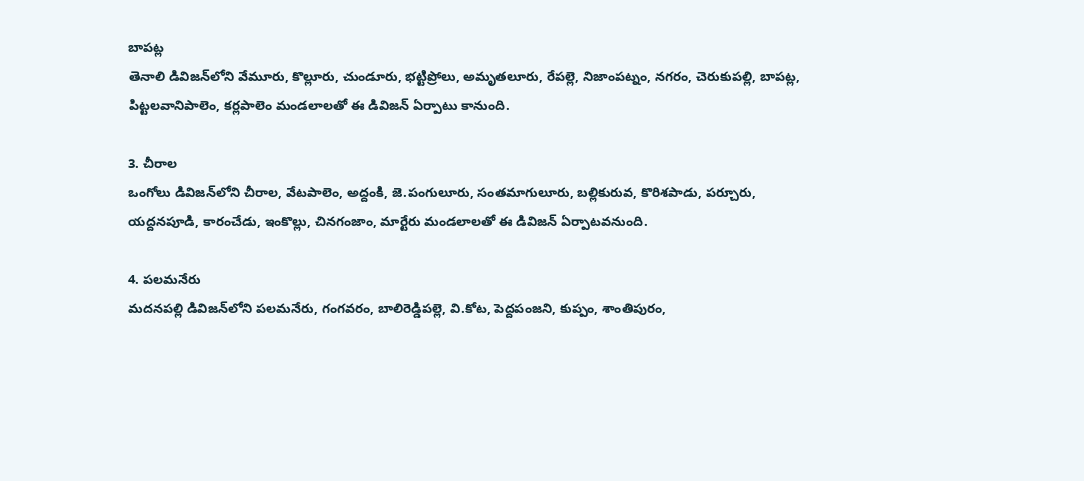బాపట్ల
తెనాలి డివిజన్‌లోని వేమూరు, కొల్లూరు, చుండూరు, భట్టిప్రోలు, అమృతలూరు, రేపల్లె, నిజాంపట్నం, నగరం, చెరుకుపల్లి, బాపట్ల, పిట్టలవానిపాలెం, కర్లపాలెం మండలాలతో ఈ డివిజన్‌ ఏర్పాటు కానుంది.

3. చీరాల
ఒంగోలు డివిజన్‌లోని చీరాల, వేటపాలెం, అద్దంకి, జె.పంగులూరు, సంతమాగులూరు, బల్లికురువ, కొరిశపాడు, పర్చూరు, యద్దనపూడి, కారంచేడు, ఇంకొల్లు, చినగంజాం, మార్టేరు మండలాలతో ఈ డివిజన్‌ ఏర్పాటవనుంది.

4. పలమనేరు
మదనపల్లి డివిజన్‌లోని పలమనేరు, గంగవరం, బాలిరెడ్డిపల్లె, వి.కోట, పెద్దపంజని, కుప్పం, శాంతిపురం,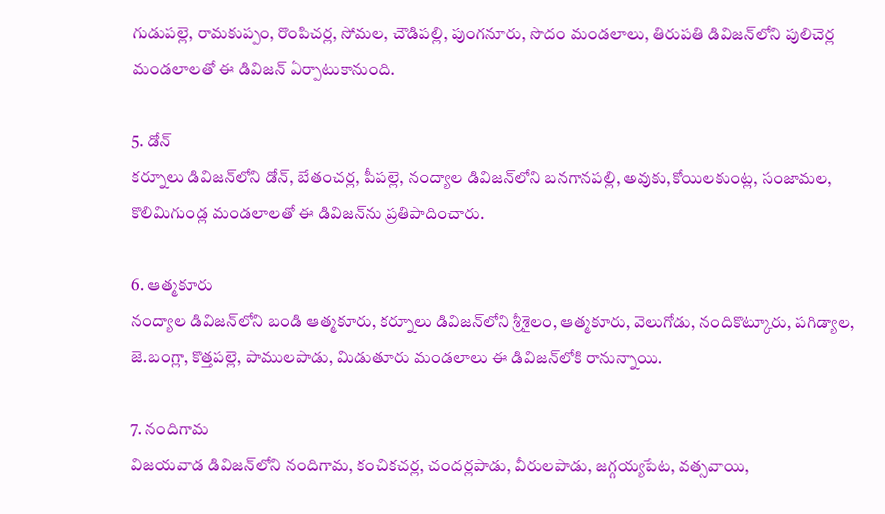గుడుపల్లె, రామకుప్పం, రొంపిచర్ల, సోమల, చౌడిపల్లి, పుంగనూరు, సొదం మండలాలు, తిరుపతి డివిజన్‌లోని పులిచెర్ల మండలాలతో ఈ డివిజన్‌ ఏర్పాటుకానుంది.

5. డోన్‌
కర్నూలు డివిజన్‌లోని డోన్, బేతంచర్ల, పీపల్లె, నంద్యాల డివిజన్‌లోని బనగానపల్లి, అవుకు,కోయిలకుంట్ల, సంజామల, కొలిమిగుండ్ల మండలాలతో ఈ డివిజన్‌ను ప్రతిపాదించారు.

6. ఆత్మకూరు
నంద్యాల డివిజన్‌లోని బండి ఆత్మకూరు, కర్నూలు డివిజన్‌లోని శ్రీశైలం, ఆత్మకూరు, వెలుగోడు, నందికొట్కూరు, పగిడ్యాల, జె.బంగ్లా, కొత్తపల్లె, పాములపాడు, మిడుతూరు మండలాలు ఈ డివిజన్‌లోకి రానున్నాయి.

7. నందిగామ
విజయవాడ డివిజన్‌లోని నందిగామ, కంచికచర్ల, చందర్లపాడు, వీరులపాడు, జగ్గయ్యపేట, వత్సవాయి,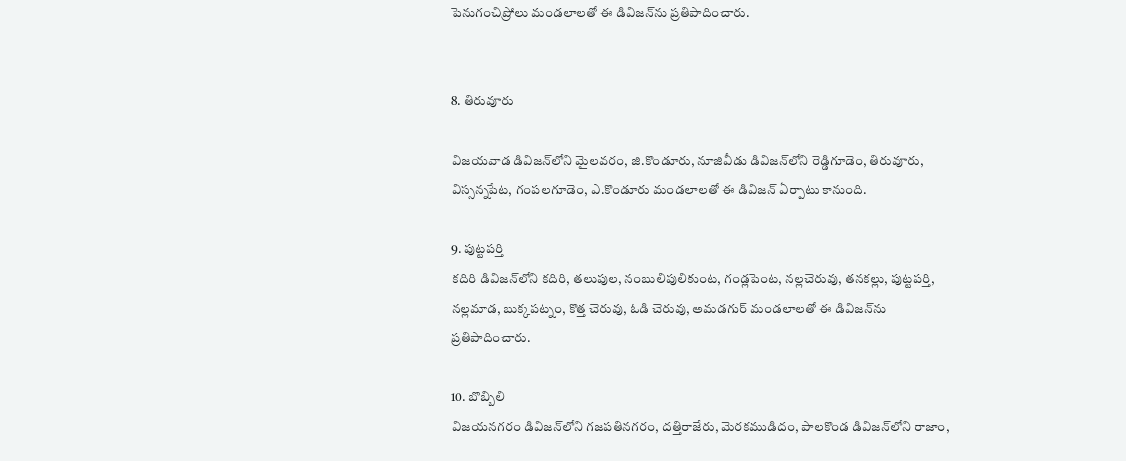పెనుగంచిప్రోలు మండలాలతో ఈ డివిజన్‌ను ప్రతిపాదించారు.


8. తిరువూరు

విజయవాడ డివిజన్‌లోని మైలవరం, జి.కొండూరు, నూజివీడు డివిజన్‌లోని రెడ్డిగూడెం, తిరువూరు, విస్సన్నపేట, గంపలగూడెం, ఎ.కొండూరు మండలాలతో ఈ డివిజన్‌ ఏర్పాటు కానుంది.

9. పుట్టపర్తి
కదిరి డివిజన్‌లోని కదిరి, తలుపుల, నంబులిపులికుంట, గండ్లపెంట, నల్లచెరువు, తనకల్లు, పుట్టపర్తి, నల్లమాడ, బుక్కపట్నం, కొత్త చెరువు, ఓడి చెరువు, అమడగుర్‌ మండలాలతో ఈ డివిజన్‌ను ప్రతిపాదించారు.

10. బొబ్బిలి
విజయనగరం డివిజన్‌లోని గజపతినగరం, దత్తిరాజేరు, మెరకముడిదం, పాలకొండ డివిజన్‌లోని రాజాం,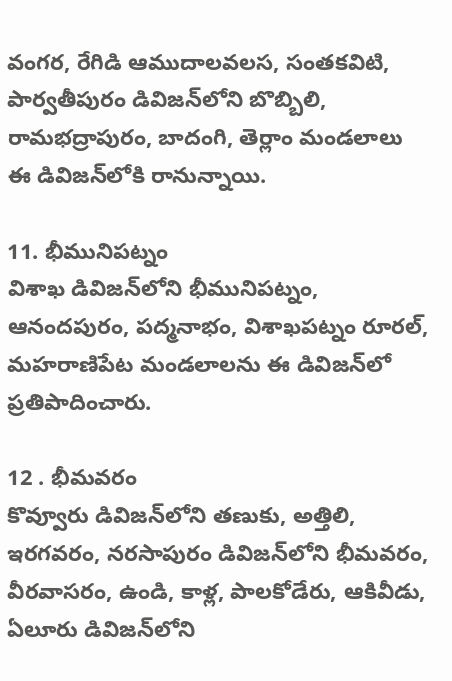వంగర, రేగిడి ఆముదాలవలస, సంతకవిటి, పార్వతీపురం డివిజన్‌లోని బొబ్బిలి, రామభద్రాపురం, బాదంగి, తెర్లాం మండలాలు ఈ డివిజన్‌లోకి రానున్నాయి.

11. భీమునిపట్నం
విశాఖ డివిజన్‌లోని భీమునిపట్నం, ఆనందపురం, పద్మనాభం, విశాఖపట్నం రూరల్, మహరాణిపేట మండలాలను ఈ డివిజన్‌లో ప్రతిపాదించారు.

12 . భీమవరం
కొవ్వూరు డివిజన్‌లోని తణుకు, అత్తిలి, ఇరగవరం, నరసాపురం డివిజన్‌లోని భీమవరం, వీరవాసరం, ఉండి, కాళ్ల, పాలకోడేరు, ఆకివీడు, ఏలూరు డివిజన్‌లోని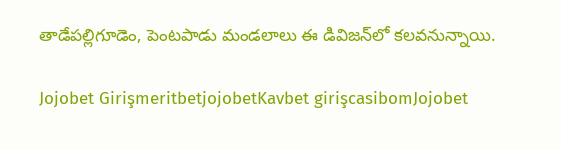తాడేపల్లిగూడెం, పెంటపాడు మండలాలు ఈ డివిజన్‌లో కలవనున్నాయి.

Jojobet GirişmeritbetjojobetKavbet girişcasibomJojobet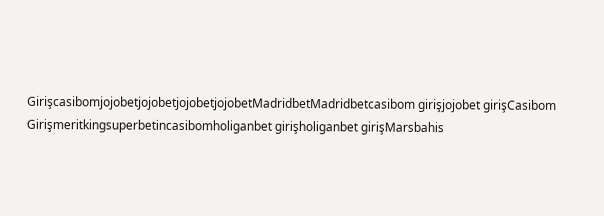GirişcasibomjojobetjojobetjojobetjojobetMadridbetMadridbetcasibom girişjojobet girişCasibom Girişmeritkingsuperbetincasibomholiganbet girişholiganbet girişMarsbahis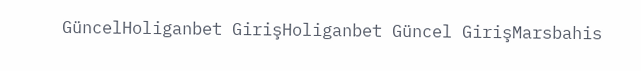GüncelHoliganbet GirişHoliganbet Güncel GirişMarsbahis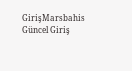GirişMarsbahis Güncel Giriş